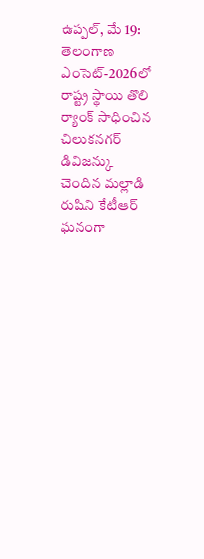ఉప్పల్, మే 19: తెలంగాణ ఎంసెట్-2026లో రాష్ట్ర స్థాయి తొలి ర్యాంక్ సాధించిన చిలుకనగర్ డివిజన్కు చెందిన మల్లాడి రుషిని కేటీఆర్ ఘనంగా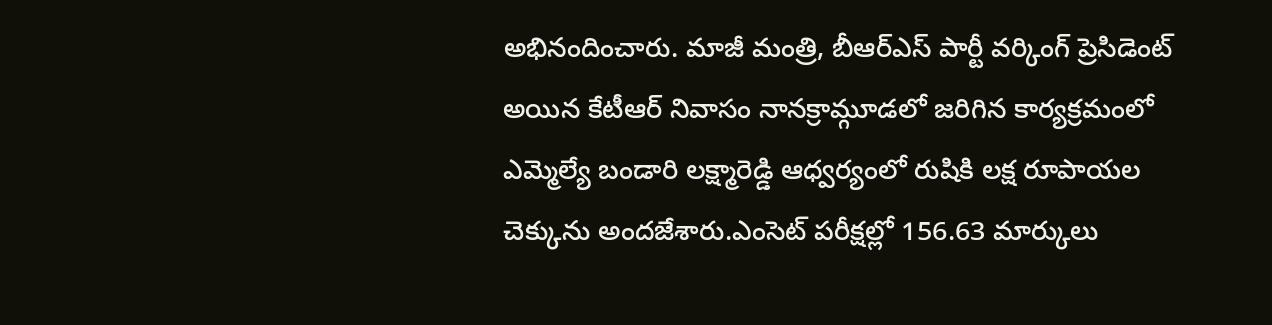అభినందించారు. మాజీ మంత్రి, బీఆర్ఎస్ పార్టీ వర్కింగ్ ప్రెసిడెంట్ అయిన కేటీఆర్ నివాసం నానక్రామ్గూడలో జరిగిన కార్యక్రమంలో ఎమ్మెల్యే బండారి లక్ష్మారెడ్డి ఆధ్వర్యంలో రుషికి లక్ష రూపాయల చెక్కును అందజేశారు.ఎంసెట్ పరీక్షల్లో 156.63 మార్కులు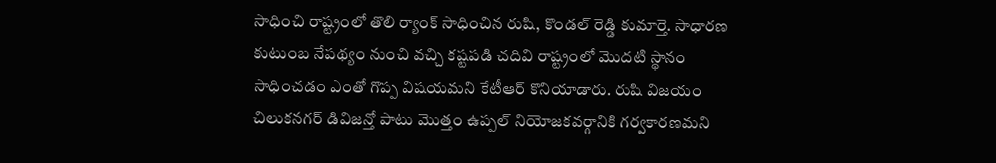సాధించి రాష్ట్రంలో తొలి ర్యాంక్ సాధించిన రుషి, కొండల్ రెడ్డి కుమార్తె. సాధారణ కుటుంబ నేపథ్యం నుంచి వచ్చి కష్టపడి చదివి రాష్ట్రంలో మొదటి స్థానం సాధించడం ఎంతో గొప్ప విషయమని కేటీఆర్ కొనియాడారు. రుషి విజయం చిలుకనగర్ డివిజన్తో పాటు మొత్తం ఉప్పల్ నియోజకవర్గానికి గర్వకారణమని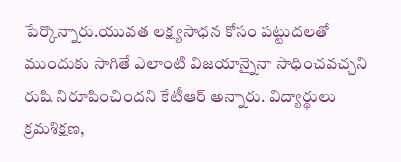పేర్కొన్నారు.యువత లక్ష్యసాధన కోసం పట్టుదలతో ముందుకు సాగితే ఎలాంటి విజయాన్నైనా సాధించవచ్చని రుషి నిరూపించిందని కేటీఆర్ అన్నారు. విద్యార్థులు క్రమశిక్షణ,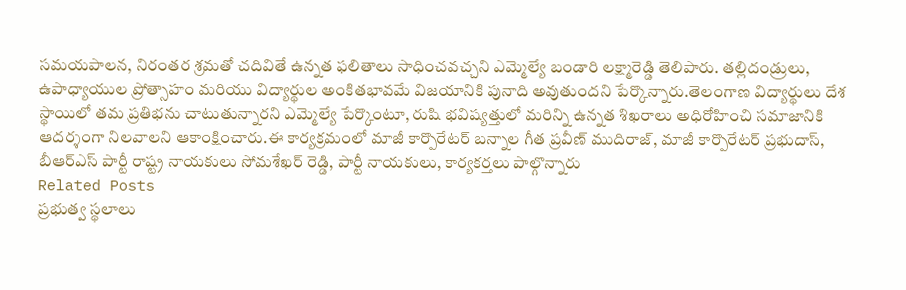సమయపాలన, నిరంతర శ్రమతో చదివితే ఉన్నత ఫలితాలు సాధించవచ్చని ఎమ్మెల్యే బండారి లక్ష్మారెడ్డి తెలిపారు. తల్లిదండ్రులు, ఉపాధ్యాయుల ప్రోత్సాహం మరియు విద్యార్థుల అంకితభావమే విజయానికి పునాది అవుతుందని పేర్కొన్నారు.తెలంగాణ విద్యార్థులు దేశ స్థాయిలో తమ ప్రతిభను చాటుతున్నారని ఎమ్మెల్యే పేర్కొంటూ, రుషి భవిష్యత్తులో మరిన్ని ఉన్నత శిఖరాలు అధిరోహించి సమాజానికి ఆదర్శంగా నిలవాలని ఆకాంక్షించారు.ఈ కార్యక్రమంలో మాజీ కార్పొరేటర్ బన్నాల గీత ప్రవీణ్ ముదిరాజ్, మాజీ కార్పొరేటర్ ప్రభుదాస్, బీఆర్ఎస్ పార్టీ రాష్ట్ర నాయకులు సోమశేఖర్ రెడ్డి, పార్టీ నాయకులు, కార్యకర్తలు పాల్గొన్నారు
Related Posts
ప్రభుత్వ స్థలాలు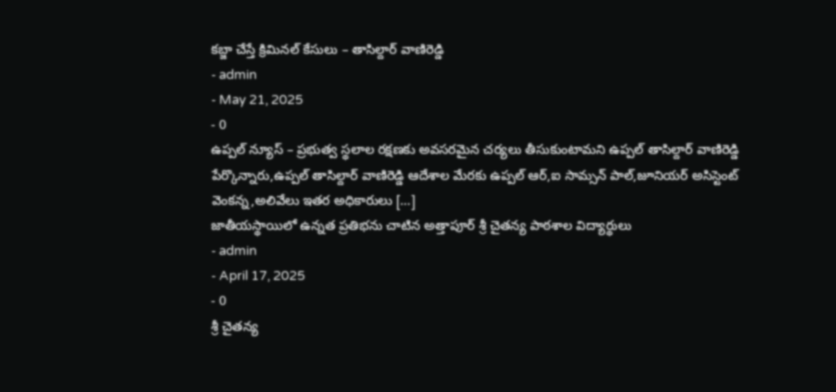కబ్జా చేస్తే క్రిమినల్ కేసులు – తాసిల్దార్ వాణిరెడ్డి
- admin
- May 21, 2025
- 0
ఉప్పల్ న్యూస్ – ప్రభుత్వ స్థలాల రక్షణకు అవసరమైన చర్యలు తీసుకుంటామని ఉప్పల్ తాసిల్దార్ వాణిరెడ్డి పేర్కొన్నారు,ఉప్పల్ తాసిల్దార్ వాణిరెడ్డి ఆదేశాల మేరకు ఉప్పల్ ఆర్,ఐ సామ్సన్ పాల్,జూనియర్ అసిస్టెంట్ వెంకన్న,అలివేలు ఇతర అధికారులు […]
జాతీయస్థాయిలో ఉన్నత ప్రతిభను చాటిన అత్తాపూర్ శ్రీ చైతన్య పాఠశాల విద్యార్థులు
- admin
- April 17, 2025
- 0
శ్రీ చైతన్య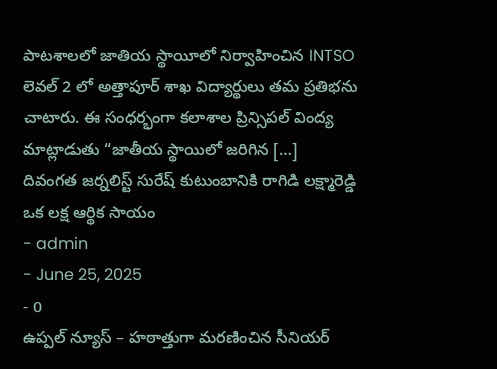పాటశాలలో జాతియ స్థాయీలో నిర్వాహించిన INTSO లెవల్ 2 లో అత్తాపూర్ శాఖ విద్యార్థులు తమ ప్రతిభను చాటారు. ఈ సంధర్భంగా కలాశాల ప్రిన్సిపల్ వింద్య మాట్లాడుతు “జాతీయ స్థాయిలో జరిగిన […]
దివంగత జర్నలిస్ట్ సురేష్ కుటుంబానికి రాగిడి లక్ష్మారెడ్డి ఒక లక్ష ఆర్థిక సాయం
- admin
- June 25, 2025
- 0
ఉప్పల్ న్యూస్ – హఠాత్తుగా మరణించిన సీనియర్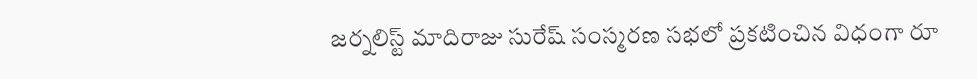జర్నలిస్ట్ మాదిరాజు సురేష్ సంస్మరణ సభలో ప్రకటించిన విధంగా రూ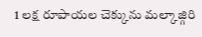1 లక్ష రూపాయల చెక్కును మల్కాజ్గిరి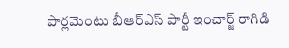పార్లమెంటు బీఆర్ఎస్ పార్టీ ఇంచార్జ్ రాగిడి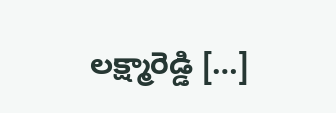లక్ష్మారెడ్డి […]